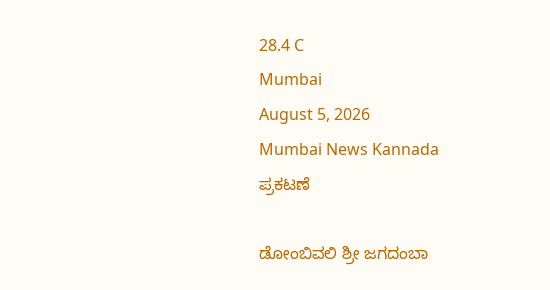28.4 C
Mumbai
August 5, 2026
Mumbai News Kannada
ಪ್ರಕಟಣೆ

ಡೋಂಬಿವಲಿ ಶ್ರೀ ಜಗದಂಬಾ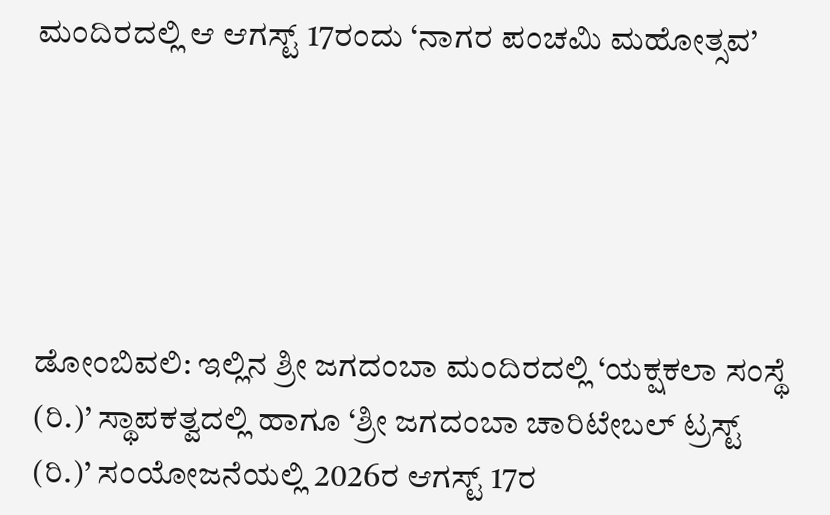ಮಂದಿರದಲ್ಲಿ ಆ ಆಗಸ್ಟ್ 17ರಂದು ‘ನಾಗರ ಪಂಚಮಿ ಮಹೋತ್ಸವ’





ಡೋಂಬಿವಲಿ: ಇಲ್ಲಿನ ಶ್ರೀ ಜಗದಂಬಾ ಮಂದಿರದಲ್ಲಿ ‘ಯಕ್ಷಕಲಾ ಸಂಸ್ಥೆ (ರಿ.)’ ಸ್ಥಾಪಕತ್ವದಲ್ಲಿ ಹಾಗೂ ‘ಶ್ರೀ ಜಗದಂಬಾ ಚಾರಿಟೇಬಲ್ ಟ್ರಸ್ಟ್ (ರಿ.)’ ಸಂಯೋಜನೆಯಲ್ಲಿ 2026ರ ಆಗಸ್ಟ್ 17ರ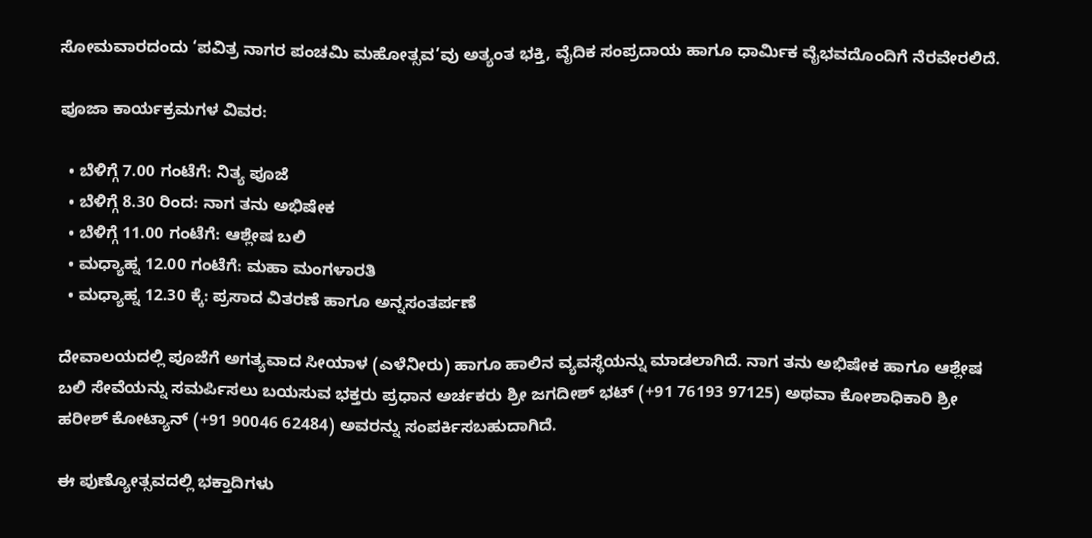ಸೋಮವಾರದಂದು ‘ಪವಿತ್ರ ನಾಗರ ಪಂಚಮಿ ಮಹೋತ್ಸವ’ವು ಅತ್ಯಂತ ಭಕ್ತಿ, ವೈದಿಕ ಸಂಪ್ರದಾಯ ಹಾಗೂ ಧಾರ್ಮಿಕ ವೈಭವದೊಂದಿಗೆ ನೆರವೇರಲಿದೆ.

ಪೂಜಾ ಕಾರ್ಯಕ್ರಮಗಳ ವಿವರ:

  • ಬೆಳಿಗ್ಗೆ 7.00 ಗಂಟೆಗೆ: ನಿತ್ಯ ಪೂಜೆ
  • ಬೆಳಿಗ್ಗೆ 8.30 ರಿಂದ: ನಾಗ ತನು ಅಭಿಷೇಕ
  • ಬೆಳಿಗ್ಗೆ 11.00 ಗಂಟೆಗೆ: ಆಶ್ಲೇಷ ಬಲಿ
  • ಮಧ್ಯಾಹ್ನ 12.00 ಗಂಟೆಗೆ: ಮಹಾ ಮಂಗಳಾರತಿ
  • ಮಧ್ಯಾಹ್ನ 12.30 ಕ್ಕೆ: ಪ್ರಸಾದ ವಿತರಣೆ ಹಾಗೂ ಅನ್ನಸಂತರ್ಪಣೆ

ದೇವಾಲಯದಲ್ಲಿ ಪೂಜೆಗೆ ಅಗತ್ಯವಾದ ಸೀಯಾಳ (ಎಳೆನೀರು) ಹಾಗೂ ಹಾಲಿನ ವ್ಯವಸ್ಥೆಯನ್ನು ಮಾಡಲಾಗಿದೆ. ನಾಗ ತನು ಅಭಿಷೇಕ ಹಾಗೂ ಆಶ್ಲೇಷ ಬಲಿ ಸೇವೆಯನ್ನು ಸಮರ್ಪಿಸಲು ಬಯಸುವ ಭಕ್ತರು ಪ್ರಧಾನ ಅರ್ಚಕರು ಶ್ರೀ ಜಗದೀಶ್ ಭಟ್ (+91 76193 97125) ಅಥವಾ ಕೋಶಾಧಿಕಾರಿ ಶ್ರೀ ಹರೀಶ್ ಕೋಟ್ಯಾನ್ (+91 90046 62484) ಅವರನ್ನು ಸಂಪರ್ಕಿಸಬಹುದಾಗಿದೆ.

ಈ ಪುಣ್ಯೋತ್ಸವದಲ್ಲಿ ಭಕ್ತಾದಿಗಳು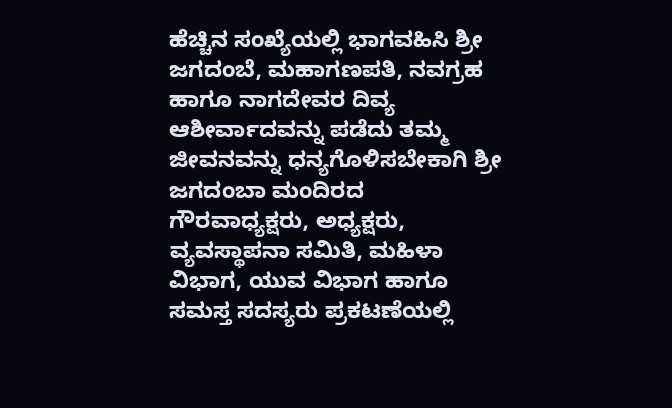ಹೆಚ್ಚಿನ ಸಂಖ್ಯೆಯಲ್ಲಿ ಭಾಗವಹಿಸಿ ಶ್ರೀ ಜಗದಂಬೆ, ಮಹಾಗಣಪತಿ, ನವಗ್ರಹ ಹಾಗೂ ನಾಗದೇವರ ದಿವ್ಯ ಆಶೀರ್ವಾದವನ್ನು ಪಡೆದು ತಮ್ಮ ಜೀವನವನ್ನು ಧನ್ಯಗೊಳಿಸಬೇಕಾಗಿ ಶ್ರೀ ಜಗದಂಬಾ ಮಂದಿರದ ಗೌರವಾಧ್ಯಕ್ಷರು, ಅಧ್ಯಕ್ಷರು, ವ್ಯವಸ್ಥಾಪನಾ ಸಮಿತಿ, ಮಹಿಳಾ ವಿಭಾಗ, ಯುವ ವಿಭಾಗ ಹಾಗೂ ಸಮಸ್ತ ಸದಸ್ಯರು ಪ್ರಕಟಣೆಯಲ್ಲಿ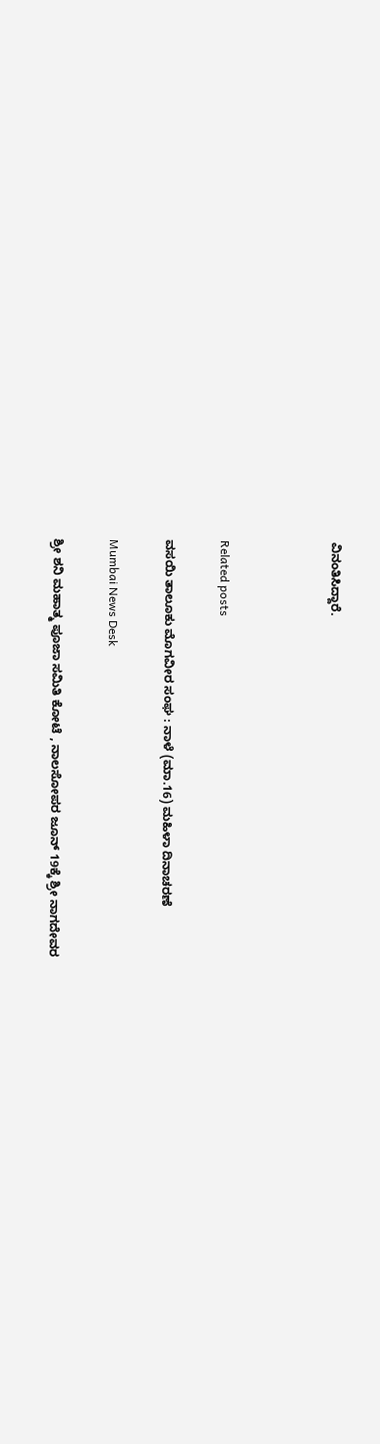ವಿನಂತಿಸಿದ್ದಾರೆ.



Related posts

ವಸಯಿ ತಾಲೂಕು ಮೊಗವೀರ ಸಂಘ : ನಾಳೆ (ಮಾ.16) ಮಹಿಳಾ ದಿನಾಚರಣೆ

Mumbai News Desk

ಶ್ರೀ ಶನಿ ಮಹಾತ್ಮ ಪೂಜಾ ಸಮಿತಿ ಕೋಟೆ , ನಾಲಸೋಪರ ಜೂನ್ 19ಕ್ಕೆ ಶ್ರೀ ನಾಗದೇವರ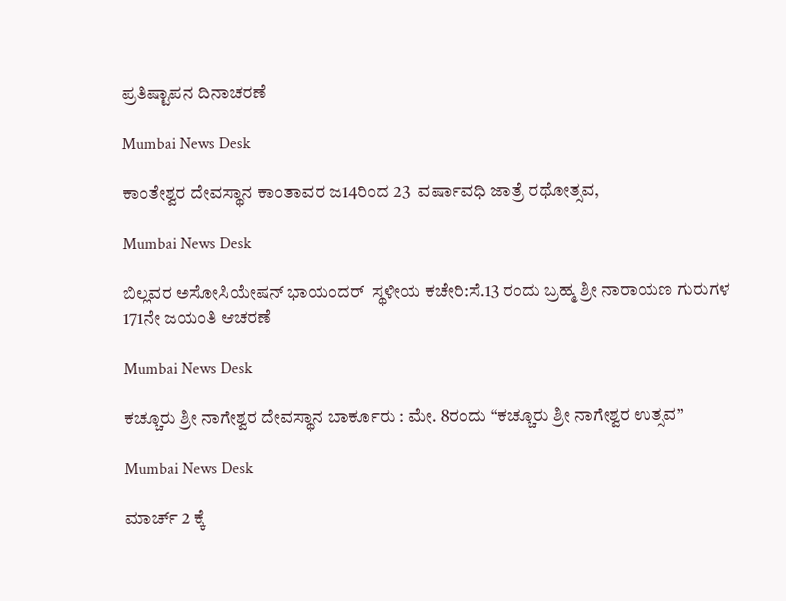ಪ್ರತಿಷ್ಟಾಪನ ದಿನಾಚರಣೆ

Mumbai News Desk

ಕಾಂತೇಶ್ವರ ದೇವಸ್ಥಾನ ಕಾಂತಾವರ ಜ14ರಿಂದ 23  ವರ್ಷಾವಧಿ ಜಾತ್ರೆ ರಥೋತ್ಸವ,

Mumbai News Desk

ಬಿಲ್ಲವರ ಅಸೋಸಿಯೇಷನ್ ಭಾಯಂದರ್ ‌ ಸ್ಥಳೀಯ ಕಚೇರಿ:ಸೆ.13 ರಂದು ಬ್ರಹ್ಮ ಶ್ರೀ ನಾರಾಯಣ ಗುರುಗಳ 171ನೇ ಜಯಂತಿ ಆಚರಣೆ

Mumbai News Desk

ಕಚ್ಚೂರು ಶ್ರೀ ನಾಗೇಶ್ವರ ದೇವಸ್ಥಾನ ಬಾರ್ಕೂರು : ಮೇ. 8ರಂದು “ಕಚ್ಚೂರು ಶ್ರೀ ನಾಗೇಶ್ವರ ಉತ್ಸವ”

Mumbai News Desk

ಮಾರ್ಚ್ 2 ಕ್ಕೆ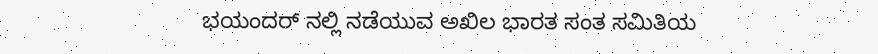ಭಯಂದರ್ ನಲ್ಲಿ ನಡೆಯುವ ಅಖಿಲ ಭಾರತ ಸಂತ ಸಮಿತಿಯ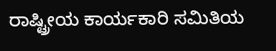ರಾಷ್ಟ್ರೀಯ ಕಾರ್ಯಕಾರಿ ಸಮಿತಿಯ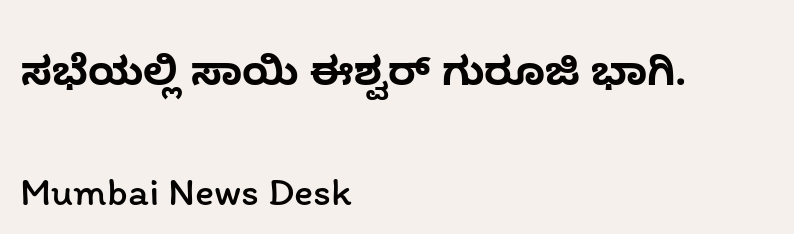ಸಭೆಯಲ್ಲಿ ಸಾಯಿ ಈಶ್ವರ್ ಗುರೂಜಿ ಭಾಗಿ.

Mumbai News Desk